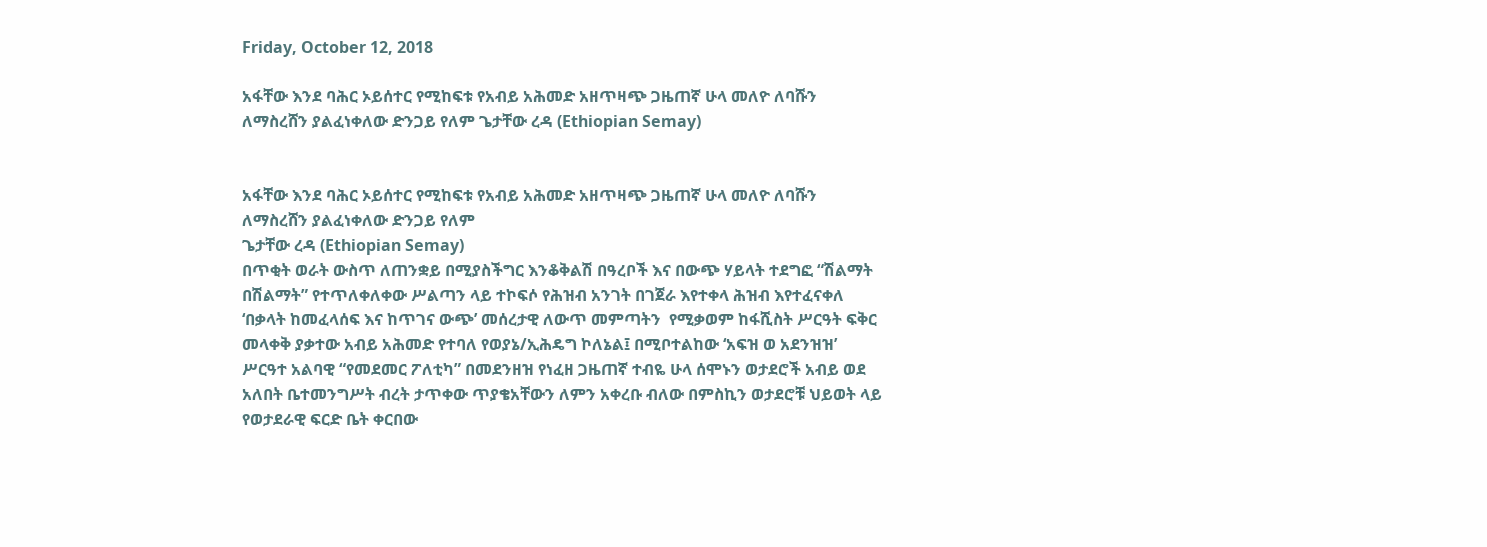Friday, October 12, 2018

አፋቸው እንደ ባሕር ኦይሰተር የሚከፍቱ የአብይ አሕመድ አዘጥዛጭ ጋዜጠኛ ሁላ መለዮ ለባሹን ለማስረሸን ያልፈነቀለው ድንጋይ የለም ጌታቸው ረዳ (Ethiopian Semay)


አፋቸው እንደ ባሕር ኦይሰተር የሚከፍቱ የአብይ አሕመድ አዘጥዛጭ ጋዜጠኛ ሁላ መለዮ ለባሹን ለማስረሸን ያልፈነቀለው ድንጋይ የለም
ጌታቸው ረዳ (Ethiopian Semay)
በጥቂት ወራት ውስጥ ለጠንቋይ በሚያስችግር እንቆቅልሽ በዓረቦች እና በውጭ ሃይላት ተደግፎ “ሽልማት በሽልማት” የተጥለቀለቀው ሥልጣን ላይ ተኮፍሶ የሕዝብ አንገት በገጀራ እየተቀላ ሕዝብ እየተፈናቀለ ‘በቃላት ከመፈላሰፍ እና ከጥገና ውጭ’ መሰረታዊ ለውጥ መምጣትን  የሚቃወም ከፋሺስት ሥርዓት ፍቅር መላቀቅ ያቃተው አብይ አሕመድ የተባለ የወያኔ/ኢሕዴግ ኮለኔል፤ በሚቦተልከው ‘አፍዝ ወ አደንዝዝ’ ሥርዓተ አልባዊ “የመደመር ፖለቲካ” በመደንዘዝ የነፈዘ ጋዜጠኛ ተብዬ ሁላ ሰሞኑን ወታደሮች አብይ ወደ አለበት ቤተመንግሥት ብረት ታጥቀው ጥያቄአቸውን ለምን አቀረቡ ብለው በምስኪን ወታደሮቹ ህይወት ላይ የወታደራዊ ፍርድ ቤት ቀርበው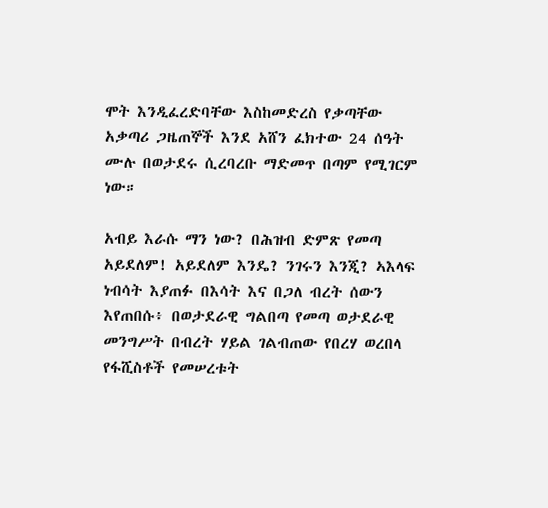ሞት እንዲፈረድባቸው እስከመድረስ የቃጣቸው አቃጣሪ ጋዜጠኞች እንደ አሸን ፈክተው 24 ሰዓት ሙሉ በወታደሩ ሲረባረቡ ማድመጥ በጣም የሚገርም ነው።

አብይ እራሱ ማን ነው? በሕዝብ ድምጽ የመጣ አይደለም! አይደለም እንዴ? ንገሩን እንጂ? ኣእላፍ ነብሳት እያጠፉ በእሳት እና በጋለ ብረት ሰውን እየጠበሱ፥ በወታደራዊ ግልበጣ የመጣ ወታደራዊ መንግሥት በብረት ሃይል ገልብጠው የበረሃ ወረበላ የፋሺስቶች የመሠረቱት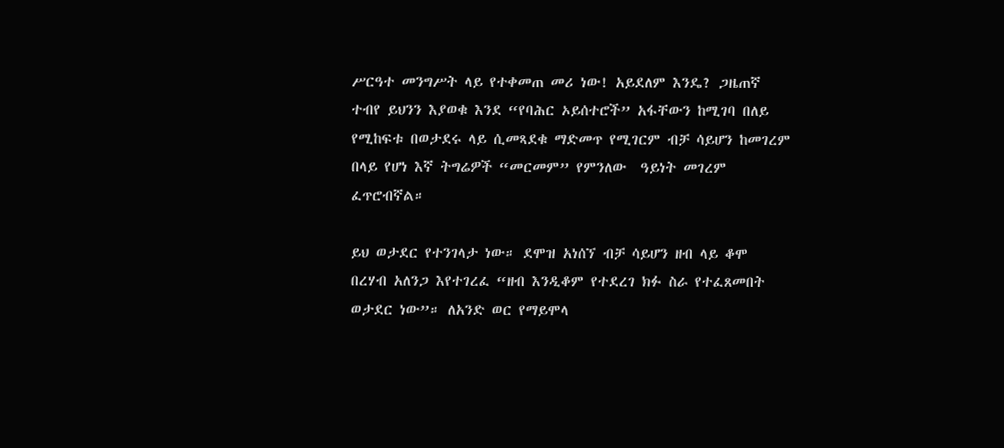ሥርዓተ መንግሥት ላይ የተቀመጠ መሪ ነው! አይደለም እንዴ? ጋዜጠኛ ተብየ ይህንን እያወቁ እንደ “የባሕር ኦይሰተሮች” አፋቸውን ከሚገባ በለይ የሚከፍቱ በወታደሩ ላይ ሲመጻደቁ ማድመጥ የሚገርም ብቻ ሳይሆን ከመገረም በላይ የሆነ እኛ ትግሬዎች “መርመም” የምንለው  ዓይነት መገረም ፈጥሮብኛል።

ይህ ወታደር የተንገላታ ነው። ደሞዝ አነሰኘ ብቻ ሳይሆን ዘብ ላይ ቆሞ በረሃብ አለንጋ እየተገረፈ “ዘብ እንዲቆም የተደረገ ክፉ ስራ የተፈጸመበት ወታደር ነው”። ለአንድ ወር የማይሞላ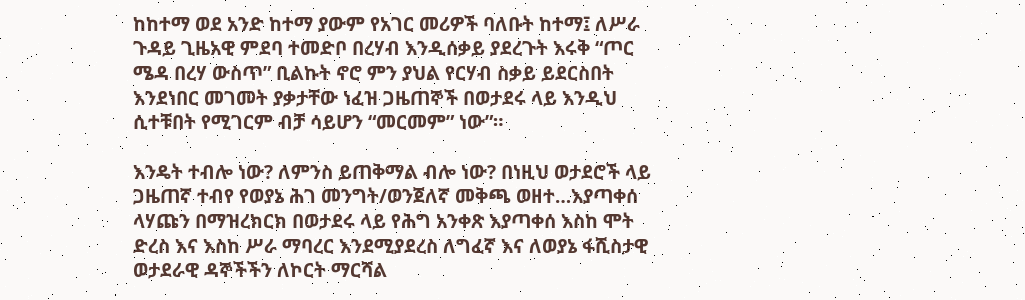ከከተማ ወደ አንድ ከተማ ያውም የአገር መሪዎች ባለቡት ከተማ፤ ለሥራ ጉዳይ ጊዜአዊ ምደባ ተመድቦ በረሃብ እንዲሰቃይ ያደረጉት እሩቅ “ጦር ሜዳ በረሃ ውስጥ” ቢልኩት ኖሮ ምን ያህል የርሃብ ስቃይ ይደርስበት እንደነበር መገመት ያቃታቸው ነፈዝ ጋዜጠኞች በወታደሩ ላይ እንዲህ ሲተቹበት የሚገርም ብቻ ሳይሆን “መርመም” ነው”።

እንዴት ተብሎ ነው? ለምንስ ይጠቅማል ብሎ ነው? በነዚህ ወታደሮች ላይ ጋዜጠኛ ተብየ የወያኔ ሕገ መንግት/ወንጀለኛ መቅጫ ወዘተ…እያጣቀሰ ላሃጩን በማዝረክርክ በወታደሩ ላይ የሕግ አንቀጽ እያጣቀሰ እስከ ሞት ድረስ እና እስከ ሥራ ማባረር እንደሚያደረስ ለግፈኛ እና ለወያኔ ፋሺስታዊ ወታደራዊ ዳኞችችን ለኮርት ማርሻል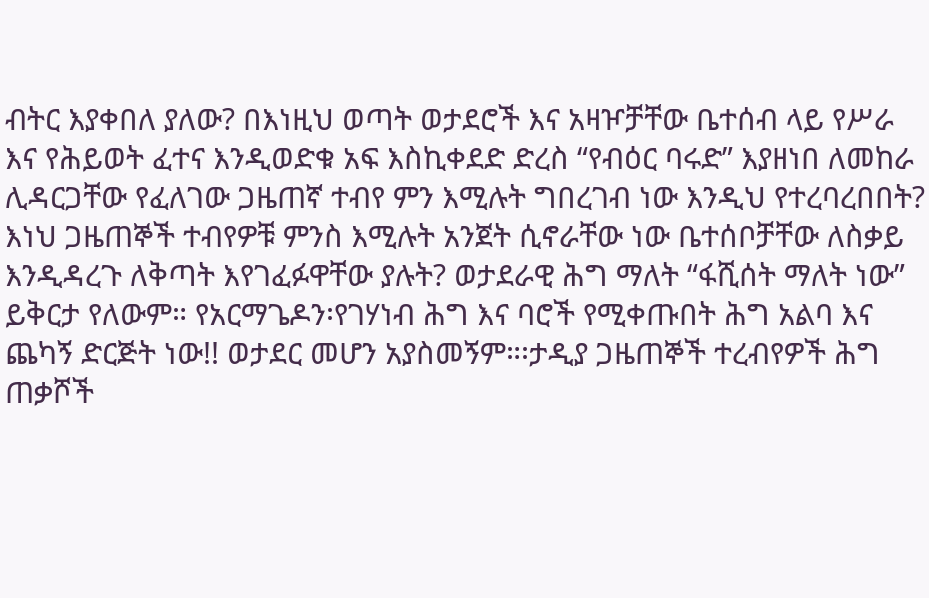ብትር እያቀበለ ያለው? በእነዚህ ወጣት ወታደሮች እና አዛዦቻቸው ቤተሰብ ላይ የሥራ እና የሕይወት ፈተና እንዲወድቁ አፍ እስኪቀደድ ድረስ “የብዕር ባሩድ” እያዘነበ ለመከራ ሊዳርጋቸው የፈለገው ጋዜጠኛ ተብየ ምን እሚሉት ግበረገብ ነው እንዲህ የተረባረበበት? እነህ ጋዜጠኞች ተብየዎቹ ምንስ እሚሉት አንጀት ሲኖራቸው ነው ቤተሰቦቻቸው ለስቃይ እንዲዳረጉ ለቅጣት እየገፈፉዋቸው ያሉት? ወታደራዊ ሕግ ማለት “ፋሺሰት ማለት ነው” ይቅርታ የለውም። የአርማጌዶን፡የገሃነብ ሕግ እና ባሮች የሚቀጡበት ሕግ አልባ እና ጨካኝ ድርጅት ነው!! ወታደር መሆን አያስመኝም።፡ታዲያ ጋዜጠኞች ተረብየዎች ሕግ ጠቃሾች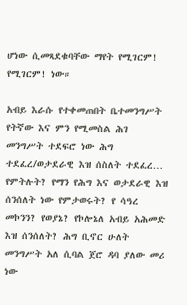ሆነው ሲመጻደቁባቸው ማየት የሚገርም! የሚገርም! ነው።

አብይ እራሱ የተቀመጠበት ቤተመንግሥት የትኛው እና ምን የሚመስል ሕገ መንግሥት ተደፍሮ ነው ሕግ ተደፈረ/ወታደራዊ እዝ ሰስለት ተደፈረ… የምትሉት? የማን የሕግ እና ወታደራዊ እዝ ሰንሰለት ነው የምታወሩት? የ ሳዓረ መኮንን? የወያኔ? የኮሎኔለ አብይ አሕመድ እዝ ሰንሰለት? ሕግ ቢኖር ሁለት መንግሥት አለ ሲባል ጀሮ ዳባ ያለው መሪ ነው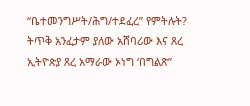“ቤተመንግሥት/ሕግ/ተደፈረ” የምትሉት? ትጥቅ አንፈታም ያለው አሸባሪው እና ጸረ ኢትዮጵያ ጸረ አማራው ኦነግ ‘በግልጽ”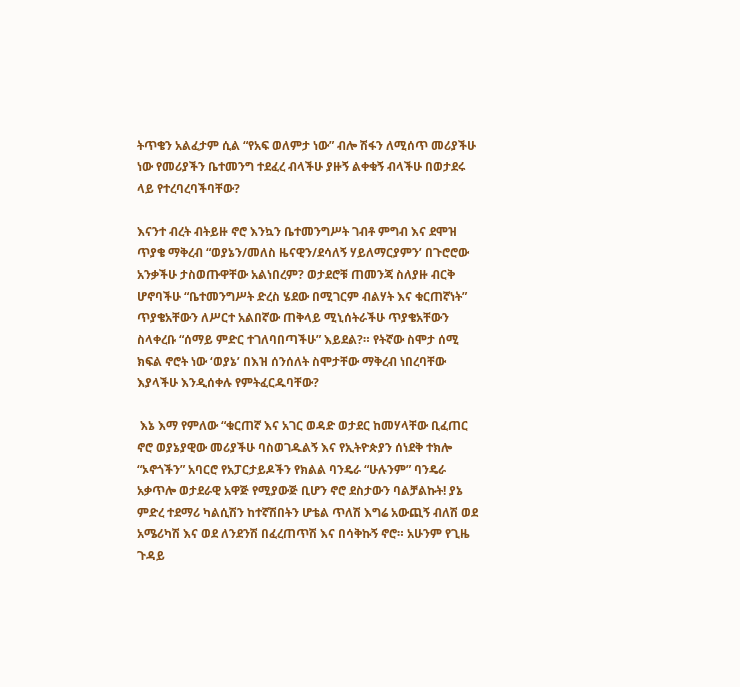ትጥቄን አልፈታም ሲል “የአፍ ወለምታ ነው” ብሎ ሽፋን ለሚሰጥ መሪያችሁ ነው የመሪያችን ቤተመንግ ተደፈረ ብላችሁ ያዙኝ ልቀቁኝ ብላችሁ በወታደሩ ላይ የተረባረባችባቸው?

እናንተ ብረት ብትይዙ ኖሮ እንኳን ቤተመንግሥት ገብቶ ምግብ እና ደሞዝ ጥያቄ ማቅረብ “ወያኔን/መለስ ዜናዊን/ደሳለኝ ሃይለማርያምን’ በጉሮሮው አንቃችሁ ታስወጡዋቸው አልነበረም? ወታደሮቹ ጠመንጃ ስለያዙ ብርቅ ሆኖባችሁ “ቤተመንግሥት ድረስ ሄደው በሚገርም ብልሃት እና ቁርጠኛነት” ጥያቄአቸውን ለሥርተ አልበኛው ጠቅላይ ሚኒሰትራችሁ ጥያቄአቸውን ስላቀረቡ “ሰማይ ምድር ተገለባበጣችሁ” እይደል?። የትኛው ስሞታ ሰሚ ክፍል ኖሮት ነው ‘ወያኔ’ በእዝ ሰንሰለት ስሞታቸው ማቅረብ ነበረባቸው እያላችሁ እንዲሰቀሉ የምትፈርዱባቸው?

 እኔ እማ የምለው “ቁርጠኛ እና አገር ወዳድ ወታደር ከመሃላቸው ቢፈጠር ኖሮ ወያኔያዊው መሪያችሁ ባስወገዱልኝ እና የኢትዮጵያን ሰነደቅ ተክሎ “ኦኖጎችን” አባርሮ የአፓርታይዶችን የክልል ባንዴራ “ሁሉንም” ባንዴራ አቃጥሎ ወታደራዊ አዋጅ የሚያውጅ ቢሆን ኖሮ ደስታውን ባልቻልኩት! ያኔ ምድረ ተደማሪ ካልሲሽን ከተኛሽበትን ሆቴል ጥለሽ እግሬ አውጪኝ ብለሽ ወደ አሜሪካሽ እና ወደ ለንደንሽ በፈረጠጥሽ እና በሳቅኩኝ ኖሮ። አሁንም የጊዜ ጉዳይ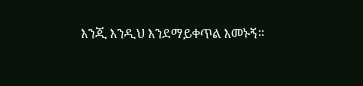እንጂ እንዲህ እንደማይቀጥል እመኑኝ።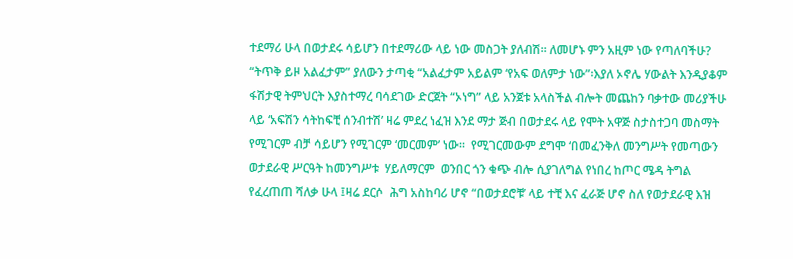ተደማሪ ሁላ በወታደሩ ሳይሆን በተደማሪው ላይ ነው መስጋት ያለብሽ። ለመሆኑ ምን አዚም ነው የጣለባችሁ? “ትጥቅ ይዞ አልፈታም” ያለውን ታጣቂ “አልፈታም አይልም ‘የአፍ ወለምታ ነው”፡እያለ ኦኖሌ ሃውልት እንዲያቆም ፋሽታዊ ትምህርት እያስተማረ ባሳደገው ድርጀት “ኦነግ” ላይ አንጀቱ አላስችል ብሎት መጨከን ባቃተው መሪያችሁ ላይ ‘አፍሽን ሳትከፍቺ ሰንብተሽ’ ዛሬ ምደረ ነፈዝ እንደ ማታ ጅብ በወታደሩ ላይ የሞት አዋጅ ስታስተጋባ መስማት የሚገርም ብቻ ሳይሆን የሚገርም ‘መርመም’ ነው።  የሚገርመውም ደግሞ ‘በመፈንቅለ መንግሥት የመጣውን ወታደራዊ ሥርዓት ከመንግሥቱ  ሃይለማርም  ወንበር ጎን ቁጭ ብሎ ሲያገለግል የነበረ ከጦር ሜዳ ትግል የፈረጠጠ ሻለቃ ሁላ ፤ዛሬ ደርሶ  ሕግ አስከባሪ ሆኖ “በወታደሮቹ’ ላይ ተቺ እና ፈራጅ ሆኖ ስለ የወታደራዊ እዝ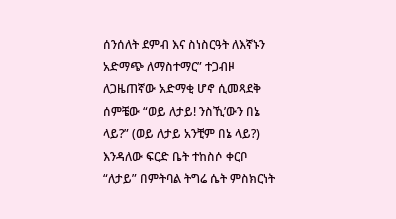ሰንሰለት ደምብ እና ስነስርዓት ለእኛኑን አድማጭ ለማስተማር” ተጋብዞ ለጋዜጠኛው አድማቂ ሆኖ ሲመጻደቅ ሰምቼው “ወይ ለታይ! ንስኺ’ውን በኔ ላይ?” (ወይ ለታይ አንቺም በኔ ላይ?) እንዳለው ፍርድ ቤት ተከስሶ ቀርቦ “ለታይ” በምትባል ትግሬ ሴት ምስክርነት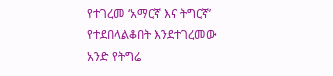የተገረመ ‘አማርኛ እና ትግርኛ’ የተደበላልቆበት እንደተገረመው አንድ የትግሬ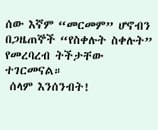ሰው እኛም “መርመም” ሆኖብን በጋዜጠኞች “የስቀሉት ስቀሉት” የመረባረብ ትችታቸው ተገርመናል።
 ሰላም እንሰንብት!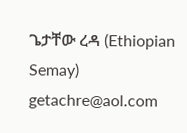ጌታቸው ረዳ (Ethiopian Semay) getachre@aol.com